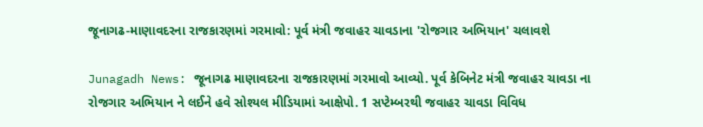જૂનાગઢ-માણાવદરના રાજકારણમાં ગરમાવો: પૂર્વ મંત્રી જવાહર ચાવડાના 'રોજગાર અભિયાન' ચલાવશે

Junagadh News: જૂનાગઢ માણાવદરના રાજકારણમાં ગરમાવો આવ્યો. પૂર્વ કેબિનેટ મંત્રી જવાહર ચાવડા ના રોજગાર અભિયાન ને લઈને હવે સોશ્યલ મીડિયામાં આક્ષેપો. 1 સપ્ટેમ્બરથી જવાહર ચાવડા વિવિધ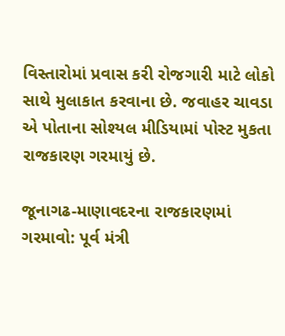વિસ્તારોમાં પ્રવાસ કરી રોજગારી માટે લોકો સાથે મુલાકાત કરવાના છે. જવાહર ચાવડા એ પોતાના સોશ્યલ મીડિયામાં પોસ્ટ મુકતા રાજકારણ ગરમાયું છે.

જૂનાગઢ-માણાવદરના રાજકારણમાં ગરમાવો: પૂર્વ મંત્રી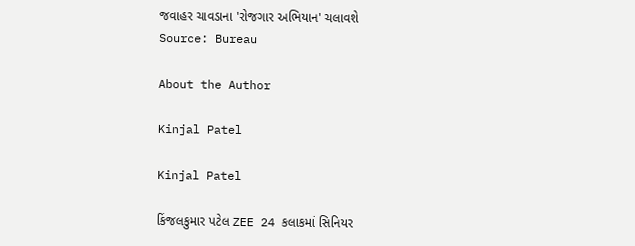જવાહર ચાવડાના 'રોજગાર અભિયાન' ચલાવશે
Source: Bureau

About the Author

Kinjal Patel

Kinjal Patel

કિંજલકુમાર પટેલ ZEE 24 કલાકમાં સિનિયર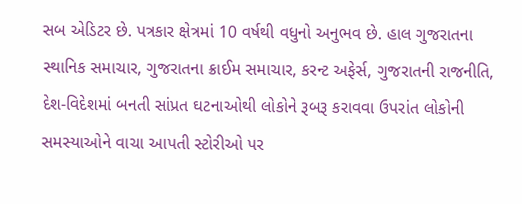સબ એડિટર છે. પત્રકાર ક્ષેત્રમાં 10 વર્ષથી વધુનો અનુભવ છે. હાલ ગુજરાતના સ્થાનિક સમાચાર, ગુજરાતના ક્રાઈમ સમાચાર, કરન્ટ અફેર્સ, ગુજરાતની રાજનીતિ, દેશ-વિદેશમાં બનતી સાંપ્રત ઘટનાઓથી લોકોને રૂબરૂ કરાવવા ઉપરાંત લોકોની સમસ્યાઓને વાચા આપતી સ્ટોરીઓ પર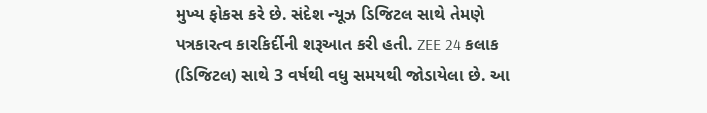મુખ્ય ફોકસ કરે છે. સંદેશ ન્યૂઝ ડિજિટલ સાથે તેમણે પત્રકારત્વ કારકિર્દીની શરૂઆત કરી હતી. ZEE 24 કલાક (ડિજિટલ) સાથે 3 વર્ષથી વધુ સમયથી જોડાયેલા છે. આ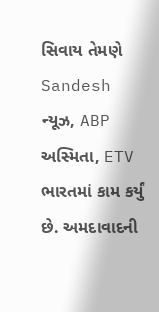સિવાય તેમણે Sandesh ન્યૂઝ, ABP અસ્મિતા, ETV ભારતમાં કામ કર્યું છે. અમદાવાદની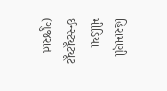હિરામણી મીડિયા ઈન્સ્ટ્યૂટ્યૂટ (ગુજરાત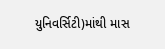યુનિવર્સિટી)માંથી માસ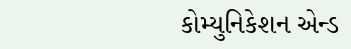કોમ્યુનિકેશન એન્ડ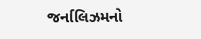જર્નાલિઝમનો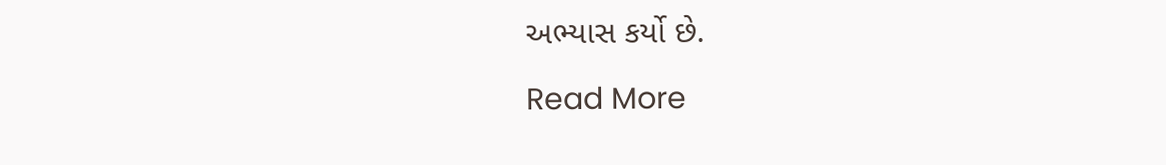અભ્યાસ કર્યો છે.

Read More